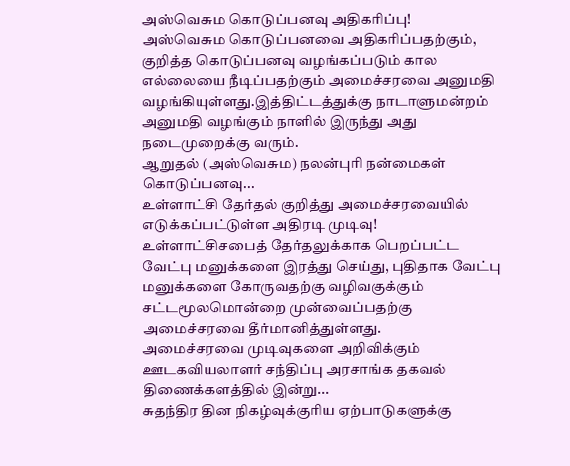அஸ்வெசும கொடுப்பனவு அதிகரிப்பு!
அஸ்வெசும கொடுப்பனவை அதிகரிப்பதற்கும், குறித்த கொடுப்பனவு வழங்கப்படும் கால எல்லையை நீடிப்பதற்கும் அமைச்சரவை அனுமதி வழங்கியுள்ளது.இத்திட்டத்துக்கு நாடாளுமன்றம் அனுமதி வழங்கும் நாளில் இருந்து அது நடைமுறைக்கு வரும்.
ஆறுதல் (அஸ்வெசும) நலன்புரி நன்மைகள் கொடுப்பனவு...
உள்ளாட்சி தேர்தல் குறித்து அமைச்சரவையில் எடுக்கப்பட்டுள்ள அதிரடி முடிவு!
உள்ளாட்சிசபைத் தேர்தலுக்காக பெறப்பட்ட வேட்பு மனுக்களை இரத்து செய்து, புதிதாக வேட்பு மனுக்களை கோருவதற்கு வழிவகுக்கும் சட்டமூலமொன்றை முன்வைப்பதற்கு அமைச்சரவை தீர்மானித்துள்ளது.
அமைச்சரவை முடிவுகளை அறிவிக்கும் ஊடகவியலாளர் சந்திப்பு அரசாங்க தகவல் திணைக்களத்தில் இன்று...
சுதந்திர தின நிகழ்வுக்குரிய ஏற்பாடுகளுக்கு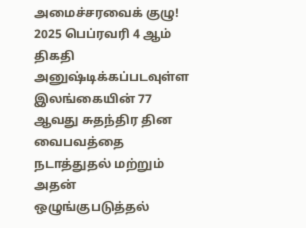அமைச்சரவைக் குழு!
2025 பெப்ரவரி 4 ஆம் திகதி அனுஷ்டிக்கப்படவுள்ள இலங்கையின் 77 ஆவது சுதந்திர தின வைபவத்தை நடாத்துதல் மற்றும் அதன் ஒழுங்குபடுத்தல்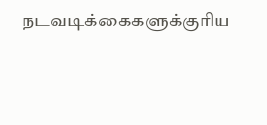நடவடிக்கைகளுக்குரிய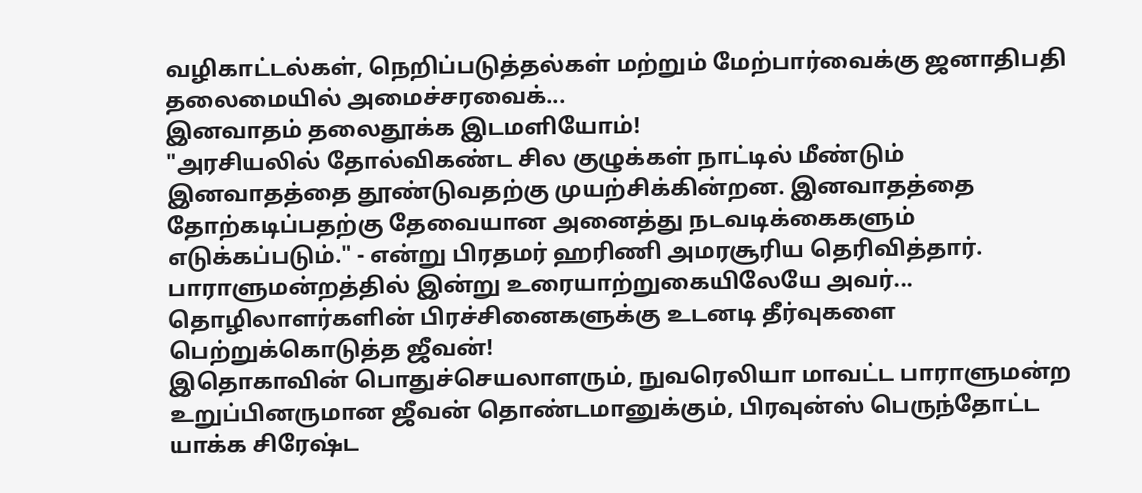வழிகாட்டல்கள், நெறிப்படுத்தல்கள் மற்றும் மேற்பார்வைக்கு ஜனாதிபதி தலைமையில் அமைச்சரவைக்...
இனவாதம் தலைதூக்க இடமளியோம்!
"அரசியலில் தோல்விகண்ட சில குழுக்கள் நாட்டில் மீண்டும் இனவாதத்தை தூண்டுவதற்கு முயற்சிக்கின்றன. இனவாதத்தை தோற்கடிப்பதற்கு தேவையான அனைத்து நடவடிக்கைகளும் எடுக்கப்படும்." - என்று பிரதமர் ஹரிணி அமரசூரிய தெரிவித்தார்.
பாராளுமன்றத்தில் இன்று உரையாற்றுகையிலேயே அவர்...
தொழிலாளர்களின் பிரச்சினைகளுக்கு உடனடி தீர்வுகளை பெற்றுக்கொடுத்த ஜீவன்!
இதொகாவின் பொதுச்செயலாளரும், நுவரெலியா மாவட்ட பாராளுமன்ற உறுப்பினருமான ஜீவன் தொண்டமானுக்கும், பிரவுன்ஸ் பெருந்தோட்ட யாக்க சிரேஷ்ட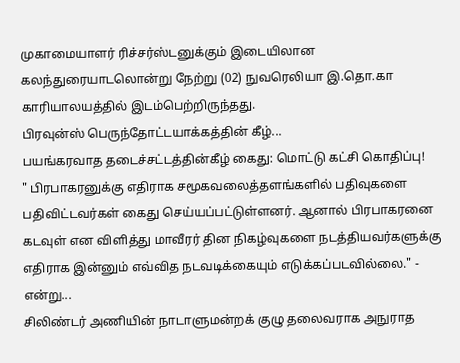முகாமையாளர் ரிச்சர்ஸ்டனுக்கும் இடையிலான கலந்துரையாடலொன்று நேற்று (02) நுவரெலியா இ.தொ.கா காரியாலயத்தில் இடம்பெற்றிருந்தது.
பிரவுன்ஸ் பெருந்தோட்டயாக்கத்தின் கீழ்...
பயங்கரவாத தடைச்சட்டத்தின்கீழ் கைது: மொட்டு கட்சி கொதிப்பு!
" பிரபாகரனுக்கு எதிராக சமூகவலைத்தளங்களில் பதிவுகளை பதிவிட்டவர்கள் கைது செய்யப்பட்டுள்ளனர். ஆனால் பிரபாகரனை கடவுள் என விளித்து மாவீரர் தின நிகழ்வுகளை நடத்தியவர்களுக்கு எதிராக இன்னும் எவ்வித நடவடிக்கையும் எடுக்கப்படவில்லை." - என்று...
சிலிண்டர் அணியின் நாடாளுமன்றக் குழு தலைவராக அநுராத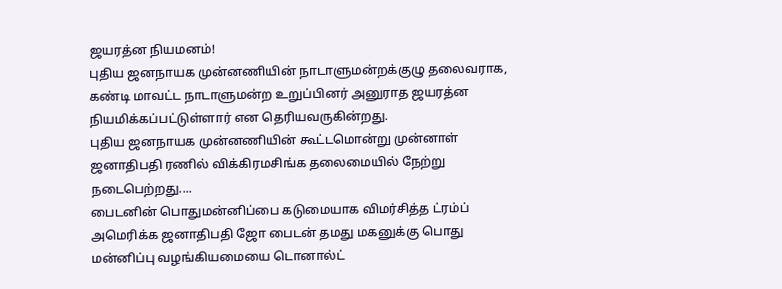ஜயரத்ன நியமனம்!
புதிய ஜனநாயக முன்னணியின் நாடாளுமன்றக்குழு தலைவராக, கண்டி மாவட்ட நாடாளுமன்ற உறுப்பினர் அனுராத ஜயரத்ன நியமிக்கப்பட்டுள்ளார் என தெரியவருகின்றது.
புதிய ஜனநாயக முன்னணியின் கூட்டமொன்று முன்னாள் ஜனாதிபதி ரணில் விக்கிரமசிங்க தலைமையில் நேற்று நடைபெற்றது....
பைடனின் பொதுமன்னிப்பை கடுமையாக விமர்சித்த ட்ரம்ப்
அமெரிக்க ஜனாதிபதி ஜோ பைடன் தமது மகனுக்கு பொது மன்னிப்பு வழங்கியமையை டொனால்ட்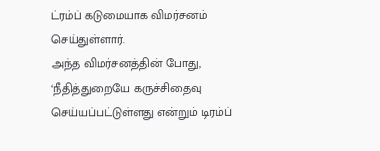ட்ரம்ப் கடுமையாக விமர்சனம் செய்துள்ளார்.
அந்த விமர்சனத்தின் போது, ‘நீதித்துறையே கருச்சிதைவு செய்யப்பட்டுள்ளது என்றும் டிரம்ப்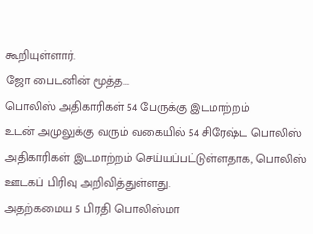கூறியுள்ளார்.
ஜோ பைடனின் மூத்த...
பொலிஸ் அதிகாரிகள் 54 பேருக்கு இடமாற்றம்
உடன் அமுலுக்கு வரும் வகையில் 54 சிரேஷ்ட பொலிஸ் அதிகாரிகள் இடமாற்றம் செய்யப்பட்டுள்ளதாக, பொலிஸ் ஊடகப் பிரிவு அறிவித்துள்ளது.
அதற்கமைய 5 பிரதி பொலிஸ்மா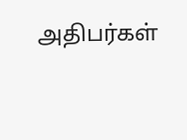அதிபர்கள்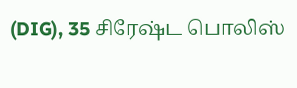(DIG), 35 சிரேஷ்ட பொலிஸ்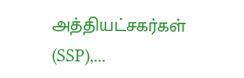அத்தியட்சகர்கள் (SSP),...